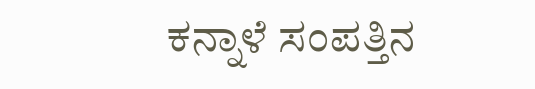ಕನ್ನಾಳೆ ಸಂಪತ್ತಿನ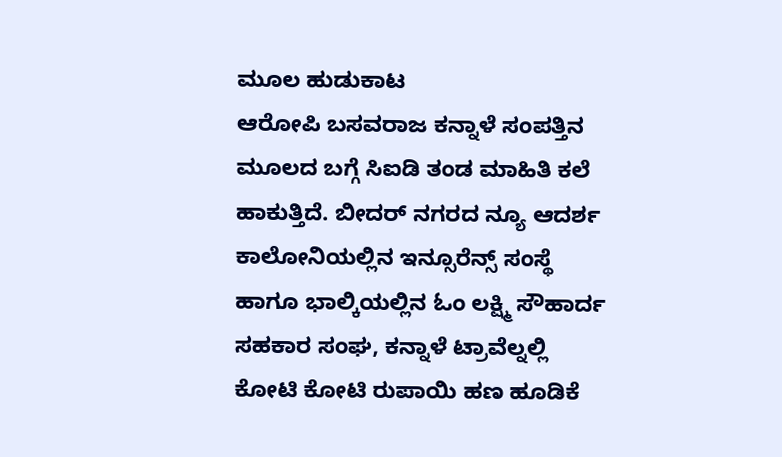ಮೂಲ ಹುಡುಕಾಟ
ಆರೋಪಿ ಬಸವರಾಜ ಕನ್ನಾಳೆ ಸಂಪತ್ತಿನ ಮೂಲದ ಬಗ್ಗೆ ಸಿಐಡಿ ತಂಡ ಮಾಹಿತಿ ಕಲೆ ಹಾಕುತ್ತಿದೆ. ಬೀದರ್ ನಗರದ ನ್ಯೂ ಆದರ್ಶ ಕಾಲೋನಿಯಲ್ಲಿನ ಇನ್ಸೂರೆನ್ಸ್ ಸಂಸ್ಥೆ ಹಾಗೂ ಭಾಲ್ಕಿಯಲ್ಲಿನ ಓಂ ಲಕ್ಷ್ಮಿ ಸೌಹಾರ್ದ ಸಹಕಾರ ಸಂಘ, ಕನ್ನಾಳೆ ಟ್ರಾವೆಲ್ನಲ್ಲಿ ಕೋಟಿ ಕೋಟಿ ರುಪಾಯಿ ಹಣ ಹೂಡಿಕೆ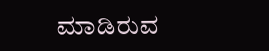ಮಾಡಿರುವ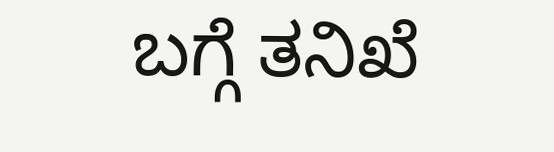ಬಗ್ಗೆ ತನಿಖೆ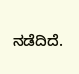ನಡೆದಿದೆ.